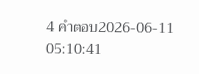4 คำตอบ2026-06-11 05:10:41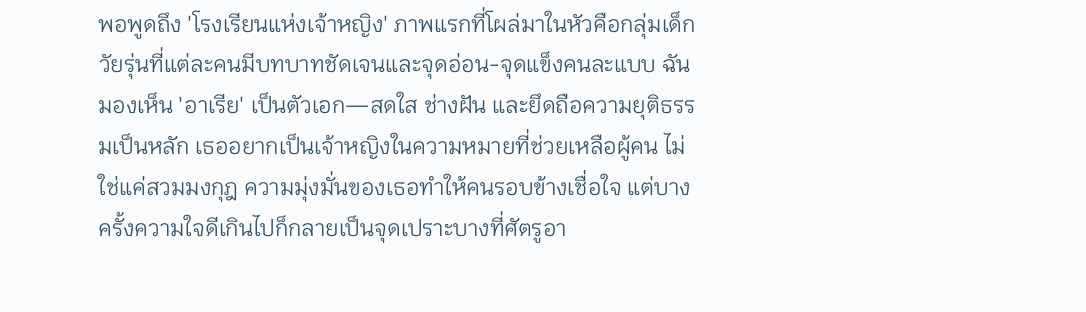พอพูดถึง 'โรงเรียนแห่งเจ้าหญิง' ภาพแรกที่โผล่มาในหัวคือกลุ่มเด็กวัยรุ่นที่แต่ละคนมีบทบาทชัดเจนและจุดอ่อน-จุดแข็งคนละแบบ ฉันมองเห็น 'อาเรีย' เป็นตัวเอก—สดใส ช่างฝัน และยึดถือความยุติธรรมเป็นหลัก เธออยากเป็นเจ้าหญิงในความหมายที่ช่วยเหลือผู้คน ไม่ใช่แค่สวมมงกุฎ ความมุ่งมั่นของเธอทำให้คนรอบข้างเชื่อใจ แต่บางครั้งความใจดีเกินไปก็กลายเป็นจุดเปราะบางที่ศัตรูอา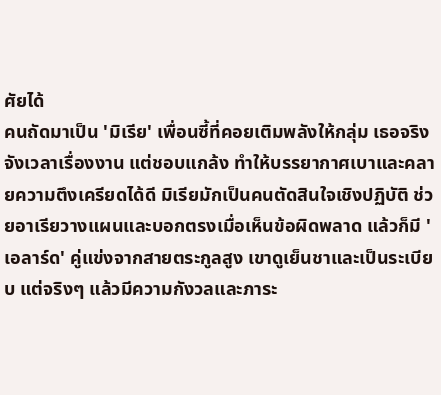ศัยได้
คนถัดมาเป็น 'มิเรีย' เพื่อนซี้ที่คอยเติมพลังให้กลุ่ม เธอจริงจังเวลาเรื่องงาน แต่ชอบแกล้ง ทำให้บรรยากาศเบาและคลายความตึงเครียดได้ดี มิเรียมักเป็นคนตัดสินใจเชิงปฏิบัติ ช่วยอาเรียวางแผนและบอกตรงเมื่อเห็นข้อผิดพลาด แล้วก็มี 'เอลาร์ด' คู่แข่งจากสายตระกูลสูง เขาดูเย็นชาและเป็นระเบียบ แต่จริงๆ แล้วมีความกังวลและภาระ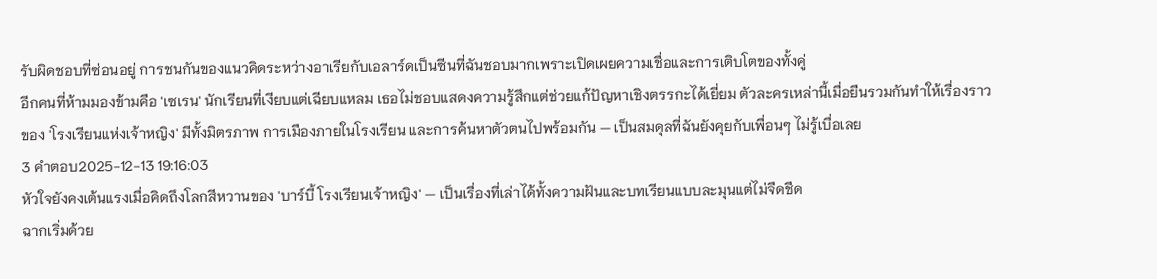รับผิดชอบที่ซ่อนอยู่ การชนกันของแนวคิดระหว่างอาเรียกับเอลาร์ดเป็นซีนที่ฉันชอบมากเพราะเปิดเผยความเชื่อและการเติบโตของทั้งคู่
อีกคนที่ห้ามมองข้ามคือ 'เซเรน' นักเรียนที่เงียบแต่เฉียบแหลม เธอไม่ชอบแสดงความรู้สึกแต่ช่วยแก้ปัญหาเชิงตรรกะได้เยี่ยม ตัวละครเหล่านี้เมื่อยืนรวมกันทำให้เรื่องราวของ 'โรงเรียนแห่งเจ้าหญิง' มีทั้งมิตรภาพ การเมืองภายในโรงเรียน และการค้นหาตัวตนไปพร้อมกัน — เป็นสมดุลที่ฉันยังคุยกับเพื่อนๆ ไม่รู้เบื่อเลย
3 คำตอบ2025-12-13 19:16:03
หัวใจยังคงเต้นแรงเมื่อคิดถึงโลกสีหวานของ 'บาร์บี้ โรงเรียนเจ้าหญิง' — เป็นเรื่องที่เล่าได้ทั้งความฝันและบทเรียนแบบละมุนแต่ไม่จืดชืด
ฉากเริ่มด้วย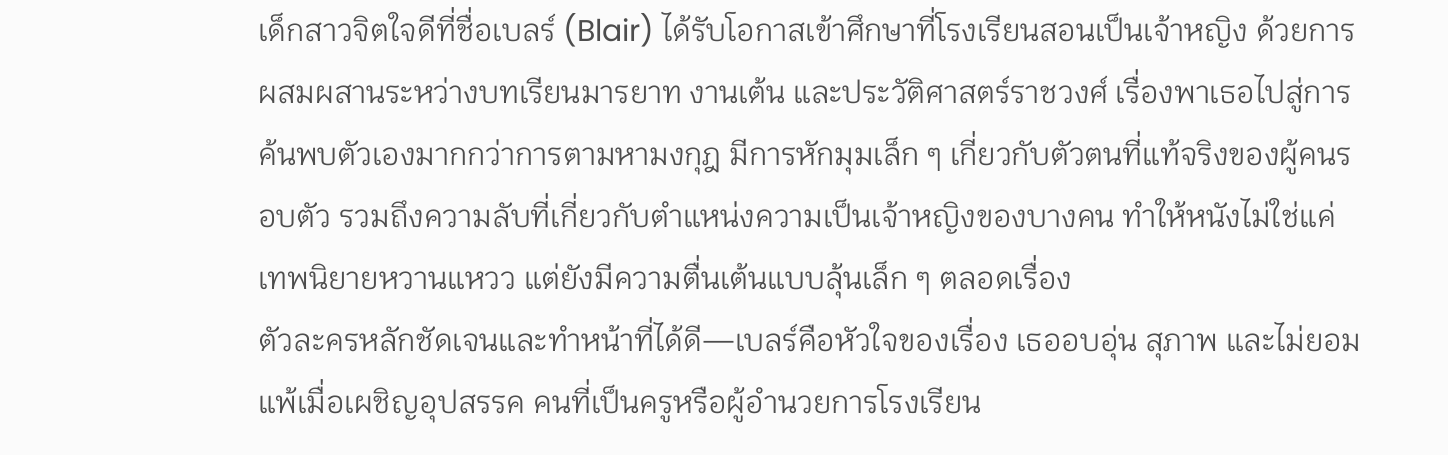เด็กสาวจิตใจดีที่ชื่อเบลร์ (Blair) ได้รับโอกาสเข้าศึกษาที่โรงเรียนสอนเป็นเจ้าหญิง ด้วยการผสมผสานระหว่างบทเรียนมารยาท งานเต้น และประวัติศาสตร์ราชวงศ์ เรื่องพาเธอไปสู่การค้นพบตัวเองมากกว่าการตามหามงกุฎ มีการหักมุมเล็ก ๆ เกี่ยวกับตัวตนที่แท้จริงของผู้คนรอบตัว รวมถึงความลับที่เกี่ยวกับตำแหน่งความเป็นเจ้าหญิงของบางคน ทำให้หนังไม่ใช่แค่เทพนิยายหวานแหวว แต่ยังมีความตื่นเต้นแบบลุ้นเล็ก ๆ ตลอดเรื่อง
ตัวละครหลักชัดเจนและทำหน้าที่ได้ดี—เบลร์คือหัวใจของเรื่อง เธออบอุ่น สุภาพ และไม่ยอมแพ้เมื่อเผชิญอุปสรรค คนที่เป็นครูหรือผู้อำนวยการโรงเรียน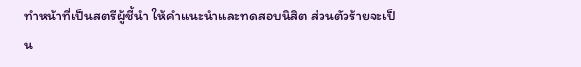ทำหน้าที่เป็นสตรีผู้ชี้นำ ให้คำแนะนำและทดสอบนิสิต ส่วนตัวร้ายจะเป็น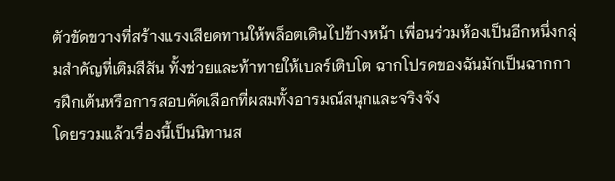ตัวขัดขวางที่สร้างแรงเสียดทานให้พล็อตเดินไปข้างหน้า เพื่อนร่วมห้องเป็นอีกหนึ่งกลุ่มสำคัญที่เติมสีสัน ทั้งช่วยและท้าทายให้เบลร์เติบโต ฉากโปรดของฉันมักเป็นฉากการฝึกเต้นหรือการสอบคัดเลือกที่ผสมทั้งอารมณ์สนุกและจริงจัง
โดยรวมแล้วเรื่องนี้เป็นนิทานส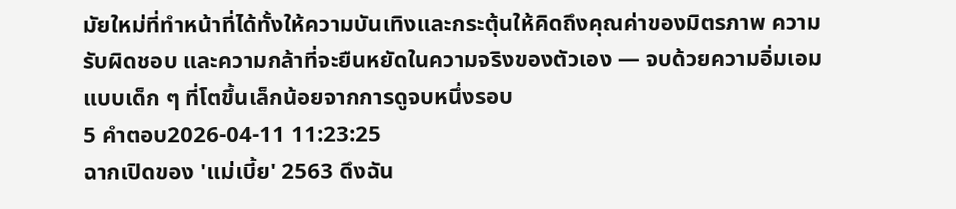มัยใหม่ที่ทำหน้าที่ได้ทั้งให้ความบันเทิงและกระตุ้นให้คิดถึงคุณค่าของมิตรภาพ ความรับผิดชอบ และความกล้าที่จะยืนหยัดในความจริงของตัวเอง — จบด้วยความอิ่มเอมแบบเด็ก ๆ ที่โตขึ้นเล็กน้อยจากการดูจบหนึ่งรอบ
5 คำตอบ2026-04-11 11:23:25
ฉากเปิดของ 'แม่เบี้ย' 2563 ดึงฉัน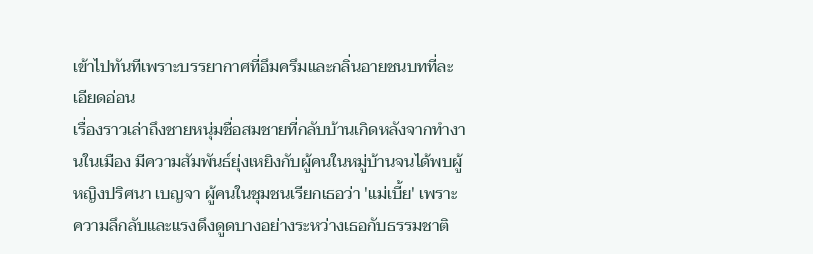เข้าไปทันทีเพราะบรรยากาศที่อึมครึมและกลิ่นอายชนบทที่ละเอียดอ่อน
เรื่องราวเล่าถึงชายหนุ่มชื่อสมชายที่กลับบ้านเกิดหลังจากทำงานในเมือง มีความสัมพันธ์ยุ่งเหยิงกับผู้คนในหมู่บ้านจนได้พบผู้หญิงปริศนา เบญจา ผู้คนในชุมชนเรียกเธอว่า 'แม่เบี้ย' เพราะความลึกลับและแรงดึงดูดบางอย่างระหว่างเธอกับธรรมชาติ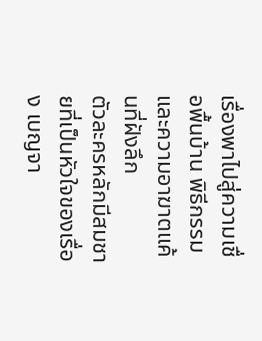เรื่องพาไปสู่ความเชื่อพื้นบ้าน พิธีกรรม และความอาฆาตแค้นที่ฝังลึก
ตัวละครหลักมีสมชายที่เป็นหัวใจของเรื่อง เบญจา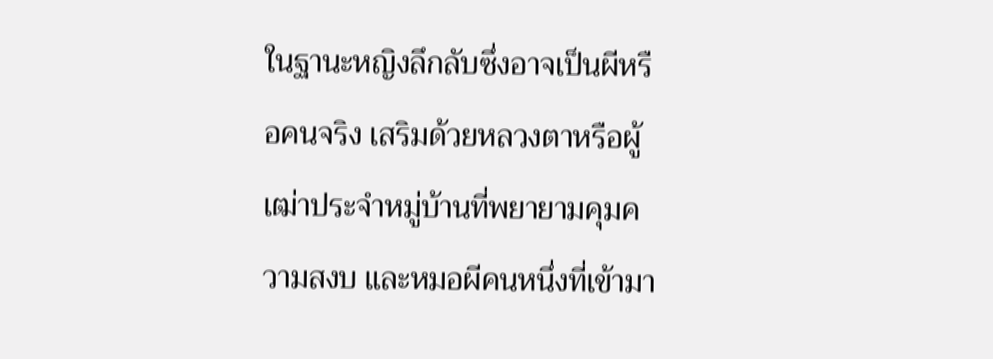ในฐานะหญิงลึกลับซึ่งอาจเป็นผีหรือคนจริง เสริมด้วยหลวงตาหรือผู้เฒ่าประจำหมู่บ้านที่พยายามคุมความสงบ และหมอผีคนหนึ่งที่เข้ามา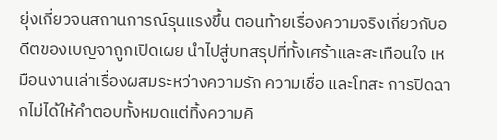ยุ่งเกี่ยวจนสถานการณ์รุนแรงขึ้น ตอนท้ายเรื่องความจริงเกี่ยวกับอดีตของเบญจาถูกเปิดเผย นำไปสู่บทสรุปที่ทั้งเศร้าและสะเทือนใจ เหมือนงานเล่าเรื่องผสมระหว่างความรัก ความเชื่อ และโทสะ การปิดฉากไม่ได้ให้คำตอบทั้งหมดแต่ทิ้งความคิ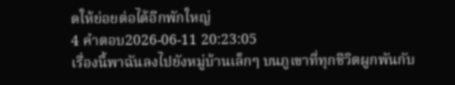ดให้ย่อยต่อได้อีกพักใหญ่
4 คำตอบ2026-06-11 20:23:05
เรื่องนี้พาฉันลงไปยังหมู่บ้านเล็กๆ บนภูเขาที่ทุกชีวิตผูกพันกับ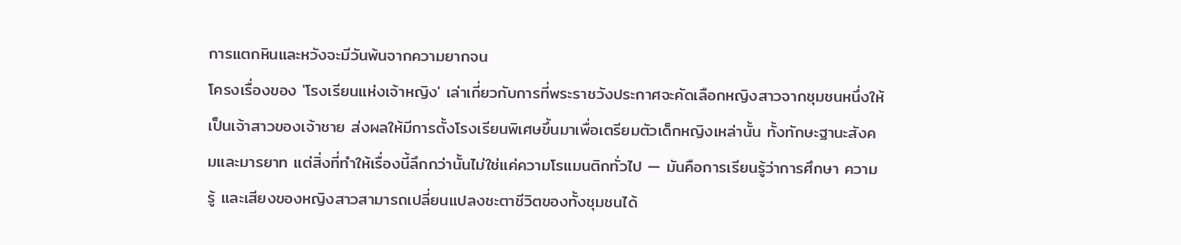การแตกหินและหวังจะมีวันพ้นจากความยากจน
โครงเรื่องของ 'โรงเรียนแห่งเจ้าหญิง' เล่าเกี่ยวกับการที่พระราชวังประกาศจะคัดเลือกหญิงสาวจากชุมชนหนึ่งให้เป็นเจ้าสาวของเจ้าชาย ส่งผลให้มีการตั้งโรงเรียนพิเศษขึ้นมาเพื่อเตรียมตัวเด็กหญิงเหล่านั้น ทั้งทักษะฐานะสังคมและมารยาท แต่สิ่งที่ทำให้เรื่องนี้ลึกกว่านั้นไม่ใช่แค่ความโรแมนติกทั่วไป — มันคือการเรียนรู้ว่าการศึกษา ความรู้ และเสียงของหญิงสาวสามารถเปลี่ยนแปลงชะตาชีวิตของทั้งชุมชนได้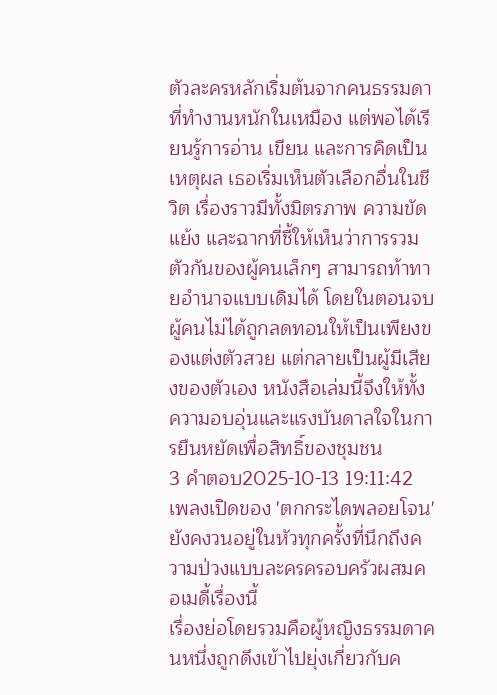ตัวละครหลักเริ่มต้นจากคนธรรมดาที่ทำงานหนักในเหมือง แต่พอได้เรียนรู้การอ่าน เขียน และการคิดเป็นเหตุผล เธอเริ่มเห็นตัวเลือกอื่นในชีวิต เรื่องราวมีทั้งมิตรภาพ ความขัดแย้ง และฉากที่ชี้ให้เห็นว่าการรวมตัวกันของผู้คนเล็กๆ สามารถท้าทายอำนาจแบบเดิมได้ โดยในตอนจบผู้คนไม่ได้ถูกลดทอนให้เป็นเพียงของแต่งตัวสวย แต่กลายเป็นผู้มีเสียงของตัวเอง หนังสือเล่มนี้จึงให้ทั้งความอบอุ่นและแรงบันดาลใจในการยืนหยัดเพื่อสิทธิ์ของชุมชน
3 คำตอบ2025-10-13 19:11:42
เพลงเปิดของ 'ตกกระไดพลอยโจน' ยังคงวนอยู่ในหัวทุกครั้งที่นึกถึงความป่วงแบบละครครอบครัวผสมคอเมดี้เรื่องนี้
เรื่องย่อโดยรวมคือผู้หญิงธรรมดาคนหนึ่งถูกดึงเข้าไปยุ่งเกี่ยวกับค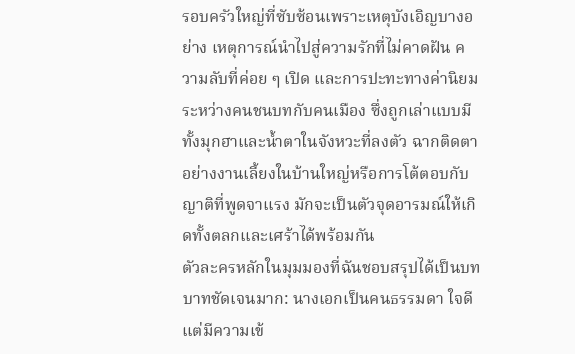รอบครัวใหญ่ที่ซับซ้อนเพราะเหตุบังเอิญบางอย่าง เหตุการณ์นำไปสู่ความรักที่ไม่คาดฝัน ความลับที่ค่อย ๆ เปิด และการปะทะทางค่านิยมระหว่างคนชนบทกับคนเมือง ซึ่งถูกเล่าแบบมีทั้งมุกฮาและน้ำตาในจังหวะที่ลงตัว ฉากติดตาอย่างงานเลี้ยงในบ้านใหญ่หรือการโต้ตอบกับญาติที่พูดจาแรง มักจะเป็นตัวจุดอารมณ์ให้เกิดทั้งตลกและเศร้าได้พร้อมกัน
ตัวละครหลักในมุมมองที่ฉันชอบสรุปได้เป็นบทบาทชัดเจนมาก: นางเอกเป็นคนธรรมดา ใจดี แต่มีความเข้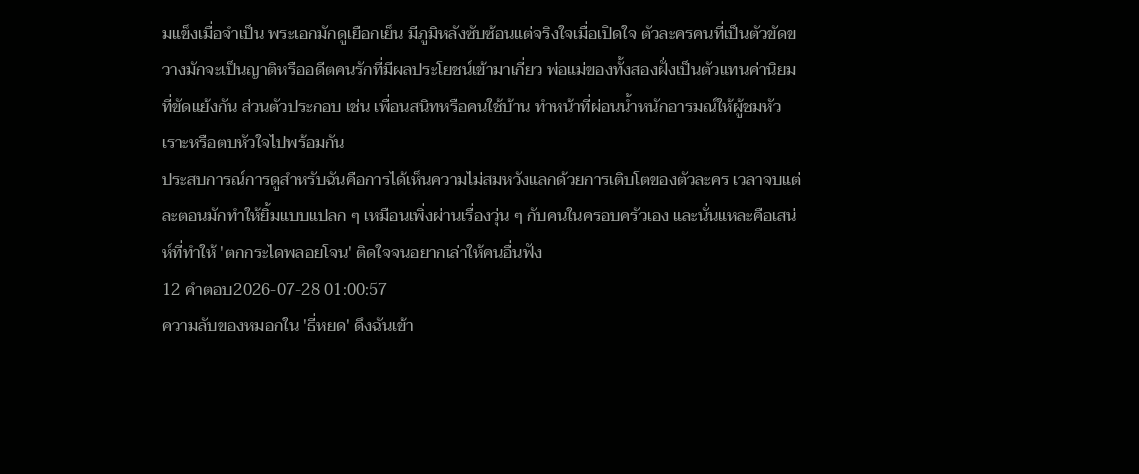มแข็งเมื่อจำเป็น พระเอกมักดูเยือกเย็น มีภูมิหลังซับซ้อนแต่จริงใจเมื่อเปิดใจ ตัวละครคนที่เป็นตัวขัดขวางมักจะเป็นญาติหรืออดีตคนรักที่มีผลประโยชน์เข้ามาเกี่ยว พ่อแม่ของทั้งสองฝั่งเป็นตัวแทนค่านิยมที่ขัดแย้งกัน ส่วนตัวประกอบ เช่น เพื่อนสนิทหรือคนใช้บ้าน ทำหน้าที่ผ่อนน้ำหนักอารมณ์ให้ผู้ชมหัวเราะหรือตบหัวใจไปพร้อมกัน
ประสบการณ์การดูสำหรับฉันคือการได้เห็นความไม่สมหวังแลกด้วยการเติบโตของตัวละคร เวลาจบแต่ละตอนมักทำให้ยิ้มแบบแปลก ๆ เหมือนเพิ่งผ่านเรื่องวุ่น ๆ กับคนในครอบครัวเอง และนั่นแหละคือเสน่ห์ที่ทำให้ 'ตกกระไดพลอยโจน' ติดใจจนอยากเล่าให้คนอื่นฟัง
12 คำตอบ2026-07-28 01:00:57
ความลับของหมอกใน 'ธี่หยด' ดึงฉันเข้า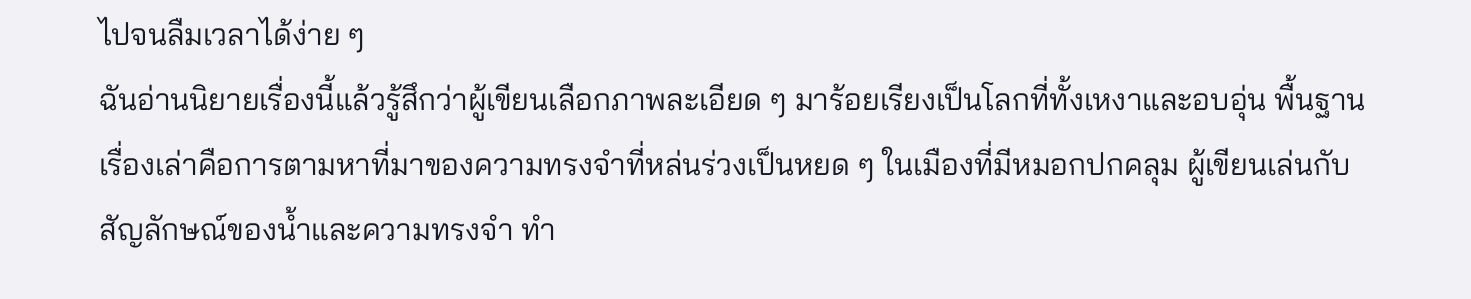ไปจนลืมเวลาได้ง่าย ๆ
ฉันอ่านนิยายเรื่องนี้แล้วรู้สึกว่าผู้เขียนเลือกภาพละเอียด ๆ มาร้อยเรียงเป็นโลกที่ทั้งเหงาและอบอุ่น พื้นฐานเรื่องเล่าคือการตามหาที่มาของความทรงจำที่หล่นร่วงเป็นหยด ๆ ในเมืองที่มีหมอกปกคลุม ผู้เขียนเล่นกับสัญลักษณ์ของน้ำและความทรงจำ ทำ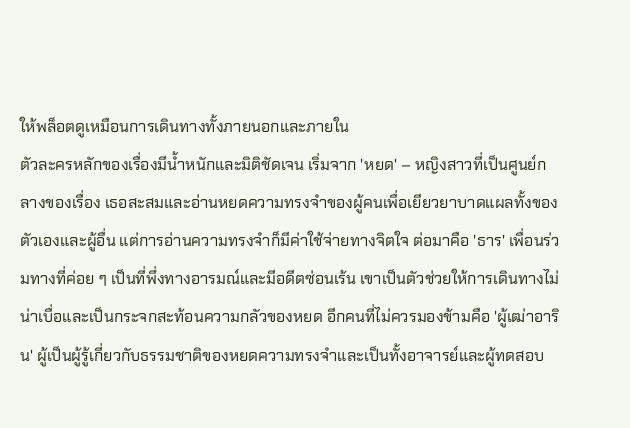ให้พล็อตดูเหมือนการเดินทางทั้งภายนอกและภายใน
ตัวละครหลักของเรื่องมีน้ำหนักและมิติชัดเจน เริ่มจาก 'หยด' – หญิงสาวที่เป็นศูนย์กลางของเรื่อง เธอสะสมและอ่านหยดความทรงจำของผู้คนเพื่อเยียวยาบาดแผลทั้งของตัวเองและผู้อื่น แต่การอ่านความทรงจำก็มีค่าใช้จ่ายทางจิตใจ ต่อมาคือ 'ธาร' เพื่อนร่วมทางที่ค่อย ๆ เป็นที่พึ่งทางอารมณ์และมีอดีตซ่อนเร้น เขาเป็นตัวช่วยให้การเดินทางไม่น่าเบื่อและเป็นกระจกสะท้อนความกลัวของหยด อีกคนที่ไม่ควรมองข้ามคือ 'ผู้เฒ่าอาริน' ผู้เป็นผู้รู้เกี่ยวกับธรรมชาติของหยดความทรงจำและเป็นทั้งอาจารย์และผู้ทดสอบ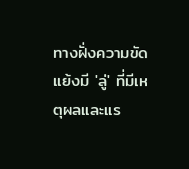ทางฝั่งความขัดแย้งมี 'ลู่' ที่มีเหตุผลและแร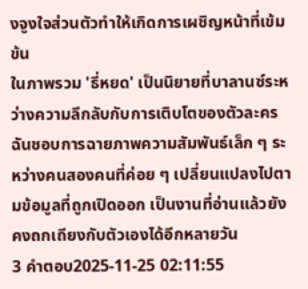งจูงใจส่วนตัวทำให้เกิดการเผชิญหน้าที่เข้มข้น
ในภาพรวม 'ธี่หยด' เป็นนิยายที่บาลานซ์ระหว่างความลึกลับกับการเติบโตของตัวละคร ฉันชอบการฉายภาพความสัมพันธ์เล็ก ๆ ระหว่างคนสองคนที่ค่อย ๆ เปลี่ยนแปลงไปตามข้อมูลที่ถูกเปิดออก เป็นงานที่อ่านแล้วยังคงถกเถียงกับตัวเองได้อีกหลายวัน
3 คำตอบ2025-11-25 02:11:55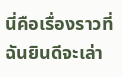นี่คือเรื่องราวที่ฉันยินดีจะเล่า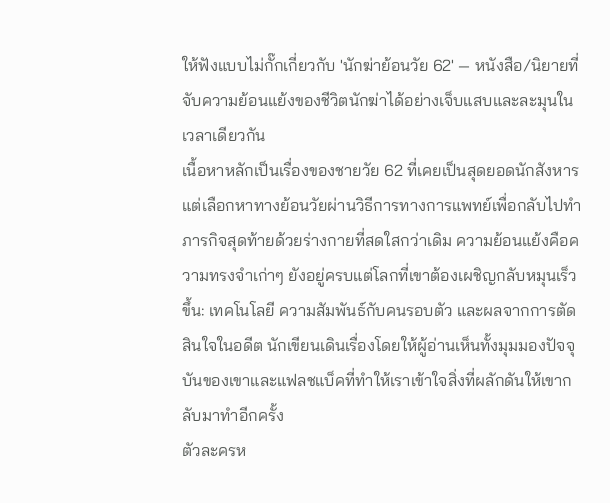ให้ฟังแบบไม่กั๊กเกี่ยวกับ 'นักฆ่าย้อนวัย 62' — หนังสือ/นิยายที่จับความย้อนแย้งของชีวิตนักฆ่าได้อย่างเจ็บแสบและละมุนในเวลาเดียวกัน
เนื้อหาหลักเป็นเรื่องของชายวัย 62 ที่เคยเป็นสุดยอดนักสังหาร แต่เลือกหาทางย้อนวัยผ่านวิธีการทางการแพทย์เพื่อกลับไปทำภารกิจสุดท้ายด้วยร่างกายที่สดใสกว่าเดิม ความย้อนแย้งคือความทรงจำเก่าๆ ยังอยู่ครบแต่โลกที่เขาต้องเผชิญกลับหมุนเร็วขึ้น: เทคโนโลยี ความสัมพันธ์กับคนรอบตัว และผลจากการตัดสินใจในอดีต นักเขียนเดินเรื่องโดยให้ผู้อ่านเห็นทั้งมุมมองปัจจุบันของเขาและแฟลชแบ็คที่ทำให้เราเข้าใจสิ่งที่ผลักดันให้เขากลับมาทำอีกครั้ง
ตัวละครห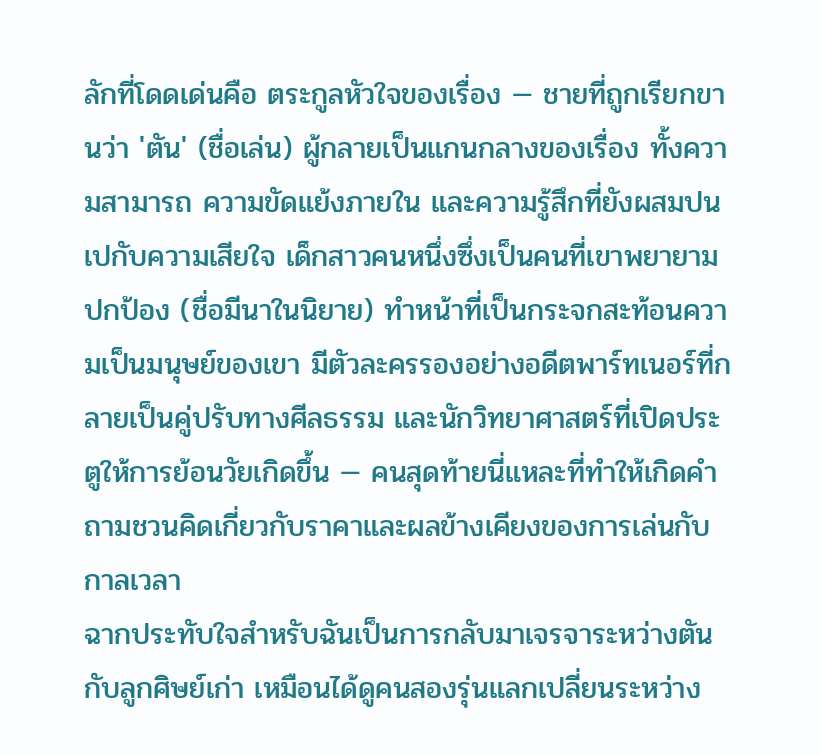ลักที่โดดเด่นคือ ตระกูลหัวใจของเรื่อง — ชายที่ถูกเรียกขานว่า 'ตัน' (ชื่อเล่น) ผู้กลายเป็นแกนกลางของเรื่อง ทั้งความสามารถ ความขัดแย้งภายใน และความรู้สึกที่ยังผสมปนเปกับความเสียใจ เด็กสาวคนหนึ่งซึ่งเป็นคนที่เขาพยายามปกป้อง (ชื่อมีนาในนิยาย) ทำหน้าที่เป็นกระจกสะท้อนความเป็นมนุษย์ของเขา มีตัวละครรองอย่างอดีตพาร์ทเนอร์ที่กลายเป็นคู่ปรับทางศีลธรรม และนักวิทยาศาสตร์ที่เปิดประตูให้การย้อนวัยเกิดขึ้น — คนสุดท้ายนี่แหละที่ทำให้เกิดคำถามชวนคิดเกี่ยวกับราคาและผลข้างเคียงของการเล่นกับกาลเวลา
ฉากประทับใจสำหรับฉันเป็นการกลับมาเจรจาระหว่างตันกับลูกศิษย์เก่า เหมือนได้ดูคนสองรุ่นแลกเปลี่ยนระหว่าง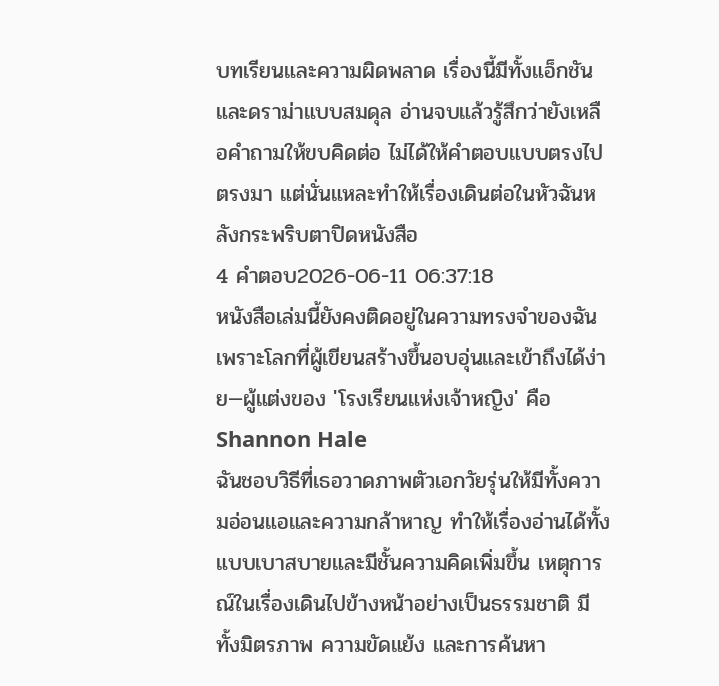บทเรียนและความผิดพลาด เรื่องนี้มีทั้งแอ็กชันและดราม่าแบบสมดุล อ่านจบแล้วรู้สึกว่ายังเหลือคำถามให้ขบคิดต่อ ไม่ได้ให้คำตอบแบบตรงไปตรงมา แต่นั่นแหละทำให้เรื่องเดินต่อในหัวฉันหลังกระพริบตาปิดหนังสือ
4 คำตอบ2026-06-11 06:37:18
หนังสือเล่มนี้ยังคงติดอยู่ในความทรงจำของฉันเพราะโลกที่ผู้เขียนสร้างขึ้นอบอุ่นและเข้าถึงได้ง่าย—ผู้แต่งของ 'โรงเรียนแห่งเจ้าหญิง' คือ Shannon Hale
ฉันชอบวิธีที่เธอวาดภาพตัวเอกวัยรุ่นให้มีทั้งความอ่อนแอและความกล้าหาญ ทำให้เรื่องอ่านได้ทั้งแบบเบาสบายและมีชั้นความคิดเพิ่มขึ้น เหตุการณ์ในเรื่องเดินไปข้างหน้าอย่างเป็นธรรมชาติ มีทั้งมิตรภาพ ความขัดแย้ง และการค้นหา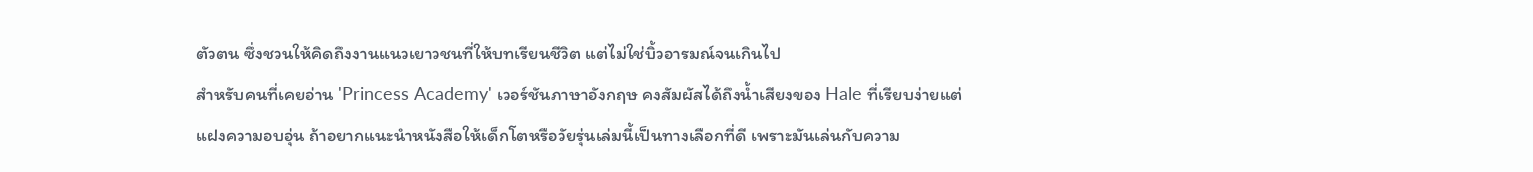ตัวตน ซึ่งชวนให้คิดถึงงานแนวเยาวชนที่ให้บทเรียนชีวิต แต่ไม่ใช่บิ้วอารมณ์จนเกินไป
สำหรับคนที่เคยอ่าน 'Princess Academy' เวอร์ชันภาษาอังกฤษ คงสัมผัสได้ถึงน้ำเสียงของ Hale ที่เรียบง่ายแต่แฝงความอบอุ่น ถ้าอยากแนะนำหนังสือให้เด็กโตหรือวัยรุ่นเล่มนี้เป็นทางเลือกที่ดี เพราะมันเล่นกับความ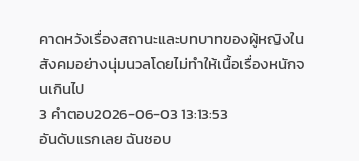คาดหวังเรื่องสถานะและบทบาทของผู้หญิงในสังคมอย่างนุ่มนวลโดยไม่ทำให้เนื้อเรื่องหนักจนเกินไป
3 คำตอบ2026-06-03 13:13:53
อันดับแรกเลย ฉันชอบ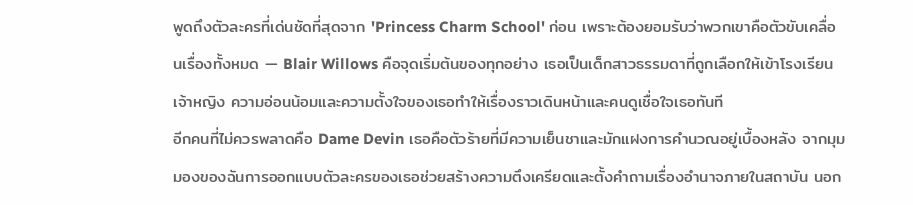พูดถึงตัวละครที่เด่นชัดที่สุดจาก 'Princess Charm School' ก่อน เพราะต้องยอมรับว่าพวกเขาคือตัวขับเคลื่อนเรื่องทั้งหมด — Blair Willows คือจุดเริ่มต้นของทุกอย่าง เธอเป็นเด็กสาวธรรมดาที่ถูกเลือกให้เข้าโรงเรียนเจ้าหญิง ความอ่อนน้อมและความตั้งใจของเธอทำให้เรื่องราวเดินหน้าและคนดูเชื่อใจเธอทันที
อีกคนที่ไม่ควรพลาดคือ Dame Devin เธอคือตัวร้ายที่มีความเย็นชาและมักแฝงการคำนวณอยู่เบื้องหลัง จากมุมมองของฉันการออกแบบตัวละครของเธอช่วยสร้างความตึงเครียดและตั้งคำถามเรื่องอำนาจภายในสถาบัน นอก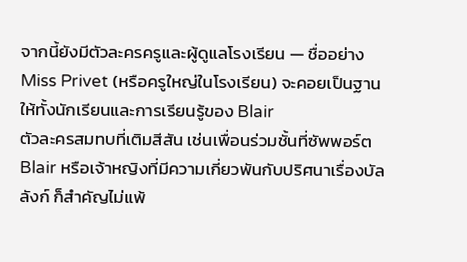จากนี้ยังมีตัวละครครูและผู้ดูแลโรงเรียน — ชื่ออย่าง Miss Privet (หรือครูใหญ่ในโรงเรียน) จะคอยเป็นฐานให้ทั้งนักเรียนและการเรียนรู้ของ Blair
ตัวละครสมทบที่เติมสีสัน เช่นเพื่อนร่วมชั้นที่ซัพพอร์ต Blair หรือเจ้าหญิงที่มีความเกี่ยวพันกับปริศนาเรื่องบัลลังก์ ก็สำคัญไม่แพ้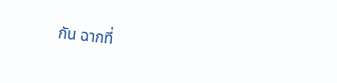กัน ฉากที่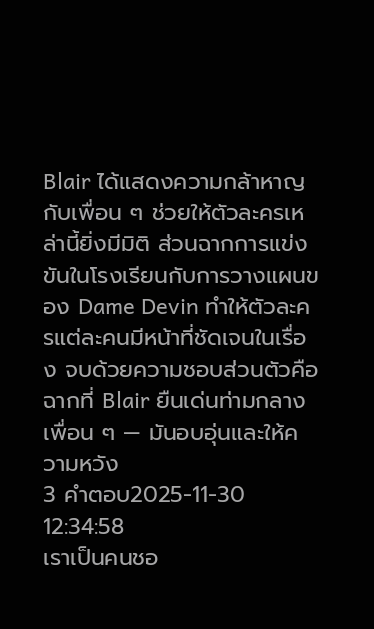Blair ได้แสดงความกล้าหาญกับเพื่อน ๆ ช่วยให้ตัวละครเหล่านี้ยิ่งมีมิติ ส่วนฉากการแข่งขันในโรงเรียนกับการวางแผนของ Dame Devin ทำให้ตัวละครแต่ละคนมีหน้าที่ชัดเจนในเรื่อง จบด้วยความชอบส่วนตัวคือฉากที่ Blair ยืนเด่นท่ามกลางเพื่อน ๆ — มันอบอุ่นและให้ความหวัง
3 คำตอบ2025-11-30 12:34:58
เราเป็นคนชอ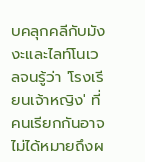บคลุกคลีกับมังงะและไลท์โนเวลจนรู้ว่า 'โรงเรียนเจ้าหญิง' ที่คนเรียกกันอาจไม่ได้หมายถึงผ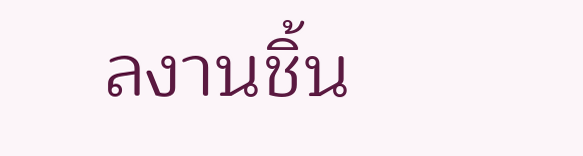ลงานชิ้น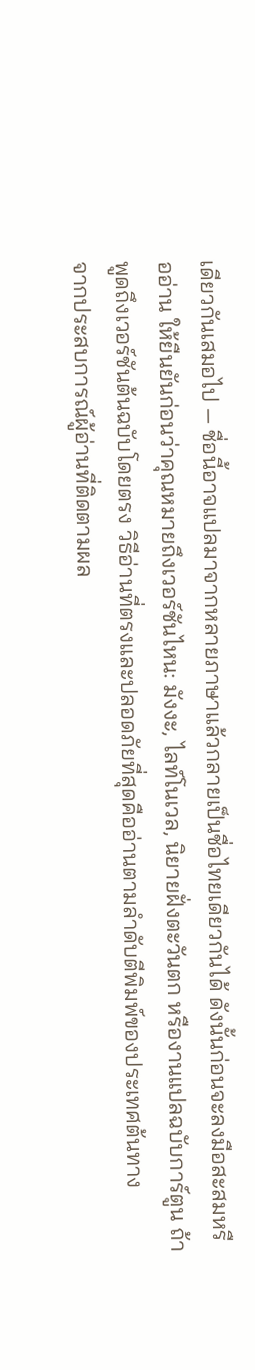เดียวกันเสมอไป — ชื่อนี้อาจแปลมาจากหลายภาษาแล้วกลายเป็นชื่อไทยเดียวกันได้ ดังนั้นก่อนจะลงมือสะสมหรืออ่าน ให้ยืนยันก่อนว่าคุณหมายถึงเวอร์ชันไหน: มังงะ, ไลท์โนเวล, นิยายฝั่งตะวันตก หรืองานแปลฉบับการ์ตูน ถ้าพูดถึงเวอร์ชันต้นฉบับโดยตรง วิธีอ่านที่ตรงและปลอดภัยที่สุดคืออ่านตามลำดับตีพิมพ์ของประเทศต้นทาง
จากประสบการณ์ผู้อ่านที่ติดตามผล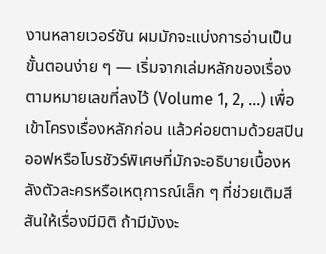งานหลายเวอร์ชัน ผมมักจะแบ่งการอ่านเป็นขั้นตอนง่าย ๆ — เริ่มจากเล่มหลักของเรื่องตามหมายเลขที่ลงไว้ (Volume 1, 2, …) เพื่อเข้าโครงเรื่องหลักก่อน แล้วค่อยตามด้วยสปินออฟหรือโบรชัวร์พิเศษที่มักจะอธิบายเบื้องหลังตัวละครหรือเหตุการณ์เล็ก ๆ ที่ช่วยเติมสีสันให้เรื่องมีมิติ ถ้ามีมังงะ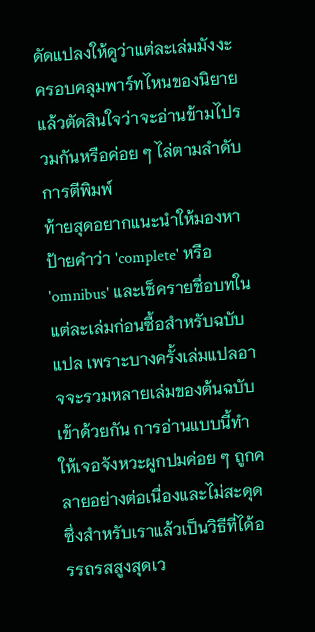ดัดแปลงให้ดูว่าแต่ละเล่มมังงะครอบคลุมพาร์ทไหนของนิยาย แล้วตัดสินใจว่าจะอ่านข้ามไปรวมกันหรือค่อย ๆ ไล่ตามลำดับการตีพิมพ์
ท้ายสุดอยากแนะนำให้มองหาป้ายคำว่า 'complete' หรือ 'omnibus' และเช็ครายชื่อบทในแต่ละเล่มก่อนซื้อสำหรับฉบับแปล เพราะบางครั้งเล่มแปลอาจจะรวมหลายเล่มของต้นฉบับเข้าด้วยกัน การอ่านแบบนี้ทำให้เจอจังหวะผูกปมค่อย ๆ ถูกคลายอย่างต่อเนื่องและไม่สะดุด ซึ่งสำหรับเราแล้วเป็นวิธีที่ได้อรรถรสสูงสุดเว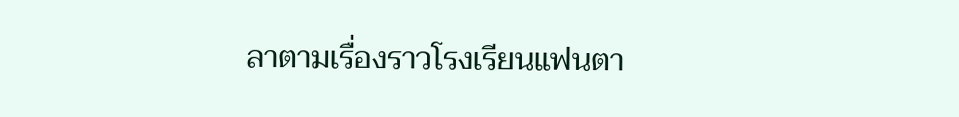ลาตามเรื่องราวโรงเรียนแฟนตา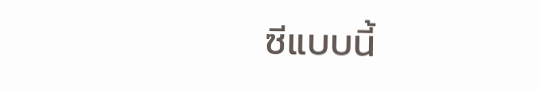ซีแบบนี้